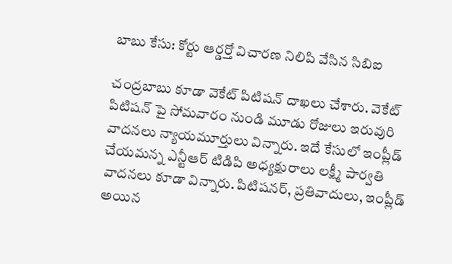బాబు కేసు: కోర్టు ఆర్డర్తో విచారణ నిలిపి వేసిన సిబిఐ

చంద్రబాబు కూడా వెకేట్ పిటిషన్ దాఖలు చేశారు. వెకేట్ పిటిషన్ పై సోమవారం నుండి మూడు రోజులు ఇరువురి వాదనలు న్యాయమూర్తులు విన్నారు. ఇదే కేసులో ఇంప్లీడ్ చేయమన్న ఎన్టీఆర్ టిడిపి అధ్యక్షురాలు లక్ష్మీ పార్వతి వాదనలు కూడా విన్నారు. పిటిషనర్, ప్రతివాదులు, ఇంప్లీడ్ అయిన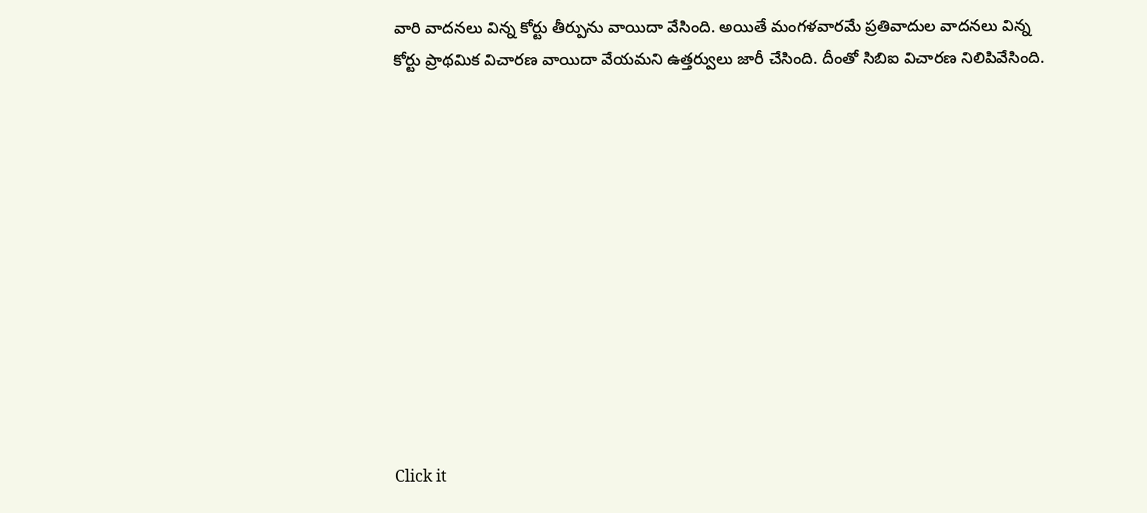వారి వాదనలు విన్న కోర్టు తీర్పును వాయిదా వేసింది. అయితే మంగళవారమే ప్రతివాదుల వాదనలు విన్న కోర్టు ప్రాథమిక విచారణ వాయిదా వేయమని ఉత్తర్వులు జారీ చేసింది. దీంతో సిబిఐ విచారణ నిలిపివేసింది.












Click it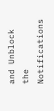and Unblock the Notifications